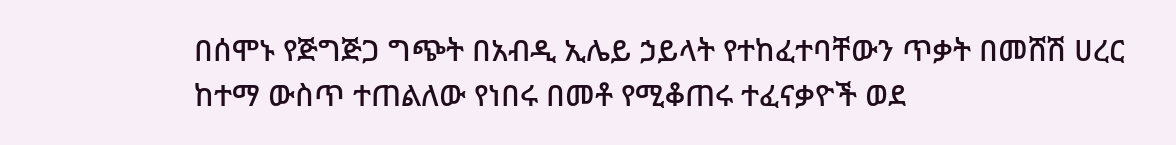በሰሞኑ የጅግጅጋ ግጭት በአብዲ ኢሌይ ኃይላት የተከፈተባቸውን ጥቃት በመሸሽ ሀረር ከተማ ውስጥ ተጠልለው የነበሩ በመቶ የሚቆጠሩ ተፈናቃዮች ወደ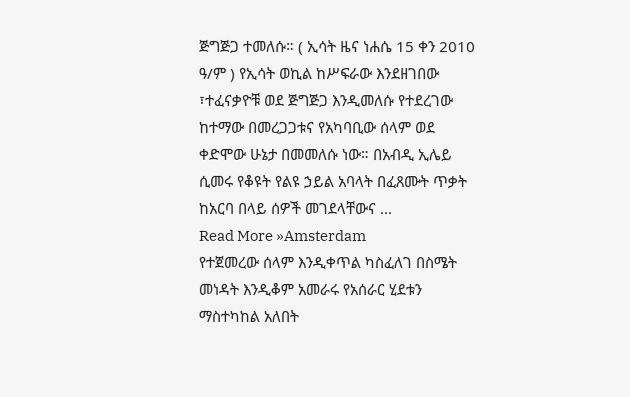ጅግጅጋ ተመለሱ። ( ኢሳት ዜና ነሐሴ 15 ቀን 2010 ዓ/ም ) የኢሳት ወኪል ከሥፍራው እንደዘገበው ፣ተፈናቃዮቹ ወደ ጅግጅጋ እንዲመለሱ የተደረገው ከተማው በመረጋጋቱና የአካባቢው ሰላም ወደ ቀድሞው ሁኔታ በመመለሱ ነው። በአብዲ ኢሌይ ሲመሩ የቆዩት የልዩ ኃይል አባላት በፈጸሙት ጥቃት ከአርባ በላይ ሰዎች መገደላቸውና ...
Read More »Amsterdam
የተጀመረው ሰላም እንዲቀጥል ካስፈለገ በስሜት መነዳት እንዲቆም አመራሩ የአሰራር ሂደቱን ማስተካከል አለበት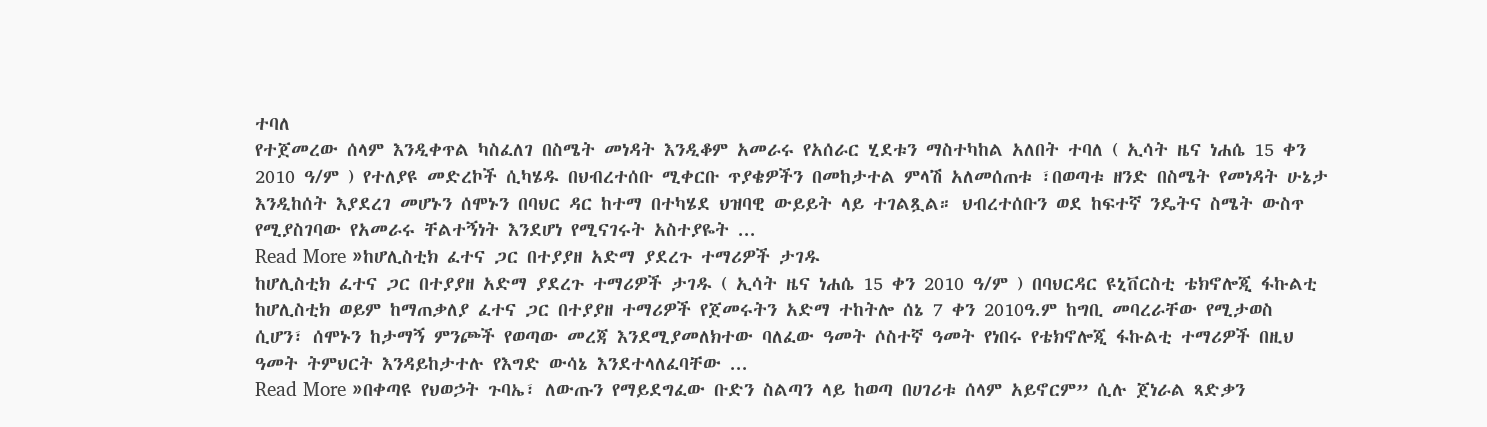ተባለ
የተጀመረው ሰላም እንዲቀጥል ካስፈለገ በስሜት መነዳት እንዲቆም አመራሩ የአሰራር ሂደቱን ማስተካከል አለበት ተባለ ( ኢሳት ዜና ነሐሴ 15 ቀን 2010 ዓ/ም ) የተለያዩ መድረኮች ሲካሄዱ በህብረተሰቡ ሚቀርቡ ጥያቄዎችን በመከታተል ምላሽ አለመሰጠቱ ፣በወጣቱ ዘንድ በስሜት የመነዳት ሁኔታ እንዲከሰት እያደረገ መሆኑን ሰሞኑን በባህር ዳር ከተማ በተካሄደ ህዝባዊ ውይይት ላይ ተገልጿል። ህብረተሰቡን ወደ ከፍተኛ ንዴትና ስሜት ውስጥ የሚያስገባው የአመራሩ ቸልተኝነት እንደሆነ የሚናገሩት አስተያዬት ...
Read More »ከሆሊስቲክ ፈተና ጋር በተያያዘ አድማ ያደረጉ ተማሪዎች ታገዱ
ከሆሊስቲክ ፈተና ጋር በተያያዘ አድማ ያደረጉ ተማሪዎች ታገዱ ( ኢሳት ዜና ነሐሴ 15 ቀን 2010 ዓ/ም ) በባህርዳር ዩኒቨርስቲ ቴክኖሎጂ ፋኩልቲ ከሆሊስቲክ ወይም ከማጠቃለያ ፈተና ጋር በተያያዘ ተማሪዎች የጀመሩትን አድማ ተከትሎ ሰኔ 7 ቀን 2010ዓ.ም ከግቢ መባረራቸው የሚታወስ ሲሆን፣ ሰሞኑን ከታማኝ ምንጮች የወጣው መረጃ እንደሚያመለክተው ባለፈው ዓመት ሶስተኛ ዓመት የነበሩ የቴክኖሎጂ ፋኩልቲ ተማሪዎች በዚህ ዓመት ትምህርት እንዳይከታተሉ የእግድ ውሳኔ እንደተላለፈባቸው ...
Read More »በቀጣዩ የህወኃት ጉባኤ፣ ለውጡን የማይደግፈው ቡድን ስልጣን ላይ ከወጣ በሀገሪቱ ሰላም አይኖርም” ሲሉ ጀነራል ጻድቃን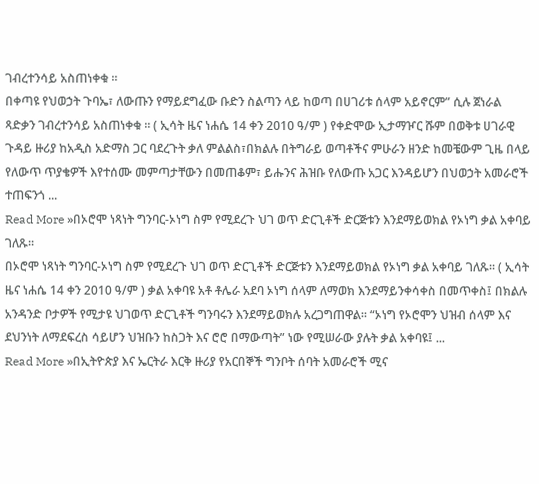ገብረተንሳይ አስጠነቀቁ ።
በቀጣዩ የህወኃት ጉባኤ፣ ለውጡን የማይደግፈው ቡድን ስልጣን ላይ ከወጣ በሀገሪቱ ሰላም አይኖርም” ሲሉ ጀነራል ጻድቃን ገብረተንሳይ አስጠነቀቁ ። ( ኢሳት ዜና ነሐሴ 14 ቀን 2010 ዓ/ም ) የቀድሞው ኢታማዦር ሹም በወቅቱ ሀገራዊ ጉዳይ ዙሪያ ከአዲስ አድማስ ጋር ባደረጉት ቃለ ምልልስ፣በክልሉ በትግራይ ወጣቶችና ምሁራን ዘንድ ከመቼውም ጊዜ በላይ የለውጥ ጥያቄዎች እየተሰሙ መምጣታቸውን በመጠቆም፣ ይሑንና ሕዝቡ የለውጡ አጋር እንዳይሆን በህወኃት አመራሮች ተጠፍንጎ ...
Read More »በኦሮሞ ነጻነት ግንባር-ኦነግ ስም የሚደረጉ ህገ ወጥ ድርጊቶች ድርጅቱን እንደማይወክል የኦነግ ቃል አቀባይ ገለጹ።
በኦሮሞ ነጻነት ግንባር-ኦነግ ስም የሚደረጉ ህገ ወጥ ድርጊቶች ድርጅቱን እንደማይወክል የኦነግ ቃል አቀባይ ገለጹ። ( ኢሳት ዜና ነሐሴ 14 ቀን 2010 ዓ/ም ) ቃል አቀባዩ አቶ ቶሌራ አደባ ኦነግ ሰላም ለማወክ እንደማይንቀሳቀስ በመጥቀስ፤ በክልሉ አንዳንድ ቦታዎች የሚታዩ ህገወጥ ድርጊቶች ግንባሩን እንደማይወክሉ አረጋግጠዋል። “ኦነግ የኦሮሞን ህዝብ ሰላም እና ደህንነት ለማደፍረስ ሳይሆን ህዝቡን ከስጋት እና ሮሮ በማውጣት” ነው የሚሠራው ያሉት ቃል አቀባዩ፤ ...
Read More »በኢትዮጵያ እና ኤርትራ እርቅ ዙሪያ የአርበኞች ግንቦት ሰባት አመራሮች ሚና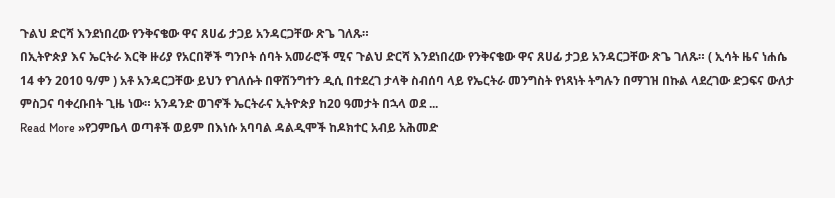ጉልህ ድርሻ እንደነበረው የንቅናቄው ዋና ጸሀፊ ታጋይ አንዳርጋቸው ጽጌ ገለጹ።
በኢትዮጵያ እና ኤርትራ እርቅ ዙሪያ የአርበኞች ግንቦት ሰባት አመራሮች ሚና ጉልህ ድርሻ እንደነበረው የንቅናቄው ዋና ጸሀፊ ታጋይ አንዳርጋቸው ጽጌ ገለጹ። ( ኢሳት ዜና ነሐሴ 14 ቀን 2010 ዓ/ም ) አቶ አንዳርጋቸው ይህን የገለሱት በዋሽንግተን ዲሲ በተደረገ ታላቅ ስብሰባ ላይ የኤርትራ መንግስት የነጻነት ትግሉን በማገዝ በኩል ላደረገው ድጋፍና ውለታ ምስጋና ባቀረቡበት ጊዜ ነው። አንዳንድ ወገኖች ኤርትራና ኢትዮጵያ ከ20 ዓመታት በኋላ ወደ ...
Read More »የጋምቤላ ወጣቶች ወይም በእነሱ አባባል ዳልዲሞች ከዶክተር አብይ አሕመድ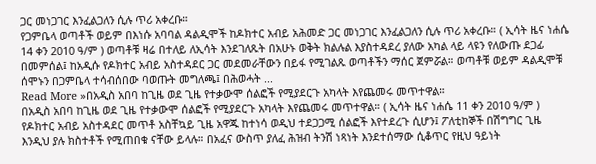ጋር መነጋገር እንፈልጋለን ሲሉ ጥሪ አቀረቡ።
የጋምቤላ ወጣቶች ወይም በእነሱ አባባል ዳልዲሞች ከዶክተር አብይ አሕመድ ጋር መነጋገር እንፈልጋለን ሲሉ ጥሪ አቀረቡ። ( ኢሳት ዜና ነሐሴ 14 ቀን 2010 ዓ/ም ) ወጣቶቹ ዛሬ በተለይ ለኢሳት እንደገለጹት በአሁኑ ወቅት ክልሉል እያስተዳደረ ያለው አካል ላይ ላዩን የለውጡ ደጋፊ በመምሰል፤ ከአዲሱ የዶክተር አብይ አስተዳደር ጋር መደመራቸውን በይፋ የሚገልጹ ወጣቶችን ማሰር ጀምሯል። ወጣቶቹ ወይም ዳልዲሞቹ ሰሞኑን በጋምቤላ ተሳብሰበው ባወጡት መግለጫ፤ በሕወሓት ...
Read More »በአዲስ አበባ ከጊዜ ወደ ጊዜ የተቃውሞ ሰልፎች የሚያደርጉ አካላት እየጨመሩ መጥተዋል።
በአዲስ አበባ ከጊዜ ወደ ጊዜ የተቃውሞ ሰልፎች የሚያደርጉ አካላት እየጨመሩ መጥተዋል። ( ኢሳት ዜና ነሐሴ 11 ቀን 2010 ዓ/ም ) የዶክተር አብይ አስተዳደር መጥቶ አስቸኳይ ጊዜ አዋጁ ከተነሳ ወዲህ ተደጋጋሚ ሰልፎች እየተደረጉ ሲሆን፤ ፖለቲከኞች በሽግግር ጊዜ እንዲህ ያሉ ክስተቶች የሚጠበቁ ናቸው ይላሉ። በአፈና ውስጥ ያለፈ ሕዝብ ትንሽ ነጻነት እንደተሰማው ሲቆጥር የዚህ ዓይነት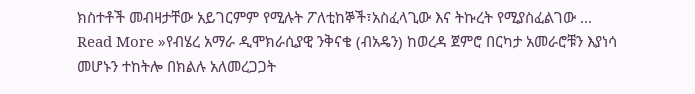ክስተቶች መብዛታቸው አይገርምም የሚሉት ፖለቲከኞች፣አስፈላጊው እና ትኩረት የሚያስፈልገው ...
Read More »የብሄረ አማራ ዲሞክራሲያዊ ንቅናቄ (ብአዴን) ከወረዳ ጀምሮ በርካታ አመራሮቹን እያነሳ መሆኑን ተከትሎ በክልሉ አለመረጋጋት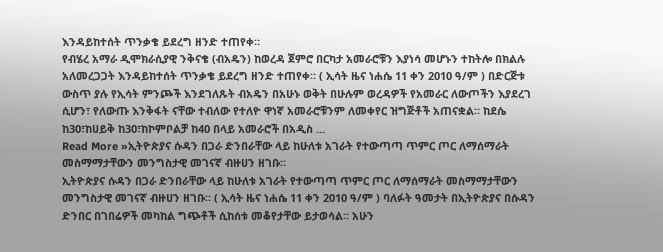እንዳይከተሰት ጥንቃቄ ይደረግ ዘንድ ተጠየቀ።
የብሄረ አማራ ዲሞክራሲያዊ ንቅናቄ (ብአዴን) ከወረዳ ጀምሮ በርካታ አመራሮቹን እያነሳ መሆኑን ተከትሎ በክልሉ አለመረጋጋት እንዳይከተሰት ጥንቃቄ ይደረግ ዘንድ ተጠየቀ። ( ኢሳት ዜና ነሐሴ 11 ቀን 2010 ዓ/ም ) በድርጅቱ ውስጥ ያሉ የኢሳት ምንጮች እንደገለጹት ብአዴን በአሁኑ ወቅት በሁሉም ወረዳዎች የአመራር ለውጦችን እያደረገ ሲሆን፣ የለውጡ እንቅፋት ናቸው ተብለው የተለዮ ዋነኛ አመራሮቹንም ለመቀየር ዝግጅቶች አጠናቋል። ከደሴ ከ30፣ከሀይቅ ከ30፣ከኮምቦልቻ ከ40 በላይ አመራሮች በአዲስ ...
Read More »ኢትዮጵያና ሱዳን በጋራ ድንበራቸው ላይ ከሁለቱ አገራት የተውጣጣ ጥምር ጦር ለማሰማራት መስማማታቸውን መንግስታዊ መገናኛ ብዙሀን ዘገቡ።
ኢትዮጵያና ሱዳን በጋራ ድንበራቸው ላይ ከሁለቱ አገራት የተውጣጣ ጥምር ጦር ለማሰማራት መስማማታቸውን መንግስታዊ መገናኛ ብዙሀን ዘገቡ። ( ኢሳት ዜና ነሐሴ 11 ቀን 2010 ዓ/ም ) ባለፉት ዓመታት በኢትዮጵያና በሱዳን ድንበር በገበሬዎች መካከል ግጭቶች ሲከሰቱ መቆየታቸው ይታወሳል። አሁን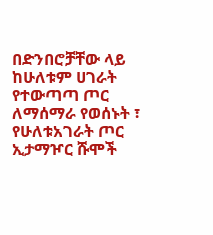በድንበሮቻቸው ላይ ከሁለቱም ሀገራት የተውጣጣ ጦር ለማሰማራ የወሰኑት ፣ የሁለቱአገራት ጦር ኢታማዦር ሹሞች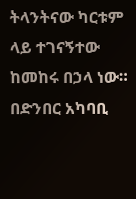ትላንትናው ካርቱም ላይ ተገናኝተው ከመከሩ በኃላ ነው። በድንበር አካባቢ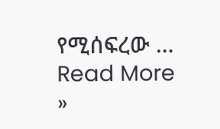የሚሰፍረው ...
Read More »